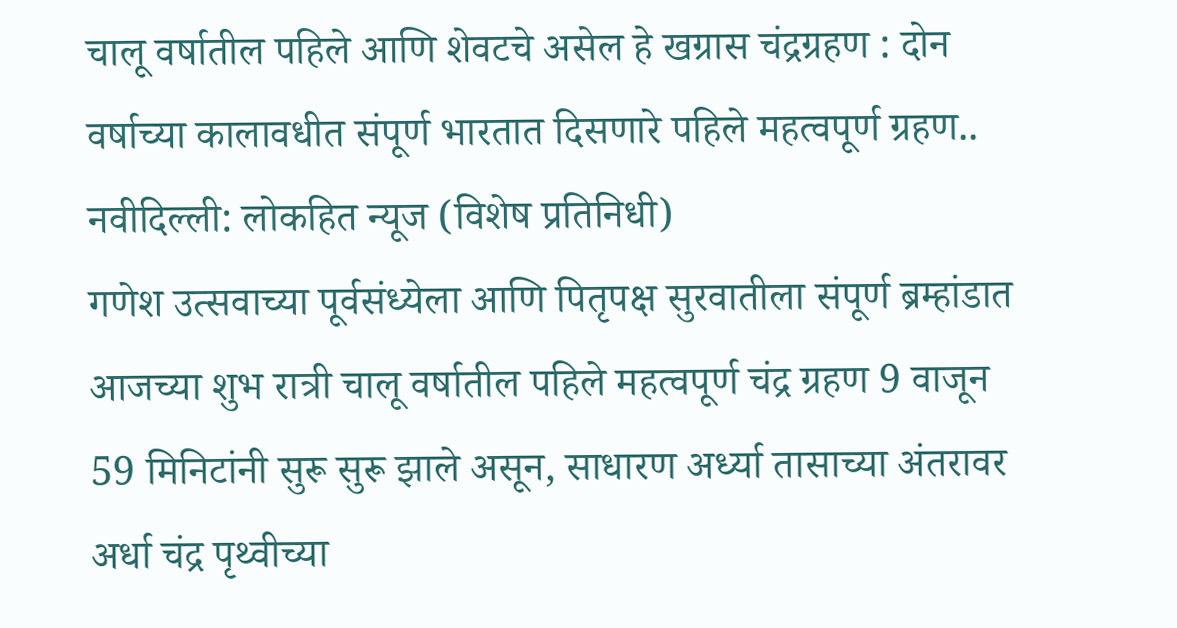चालू वर्षातील पहिले आणि शेवटचे असेल हे खग्रास चंद्रग्रहण : दोन वर्षाच्या कालावधीत संपूर्ण भारतात दिसणारे पहिले महत्वपूर्ण ग्रहण..
नवीदिल्ली: लोकहित न्यूज (विशेष प्रतिनिधी)
गणेश उत्सवाच्या पूर्वसंध्येला आणि पितृपक्ष सुरवातीला संपूर्ण ब्रम्हांडात आजच्या शुभ रात्री चालू वर्षातील पहिले महत्वपूर्ण चंद्र ग्रहण 9 वाजून 59 मिनिटांनी सुरू सुरू झाले असून, साधारण अर्ध्या तासाच्या अंतरावर अर्धा चंद्र पृथ्वीच्या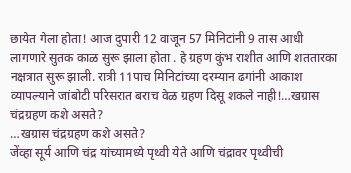छायेत गेला होता! आज दुपारी 12 वाजून 57 मिनिटांनी 9 तास आधी लागणारे सुतक काळ सुरू झाला होता . हे ग्रहण कुंभ राशीत आणि शततारका नक्षत्रात सुरू झाली. रात्री 11पाच मिनिटांच्या दरम्यान ढगांनी आकाश व्यापल्याने जांबोटी परिसरात बराच वेळ ग्रहण दिसू शकले नाही!…खग्रास चंद्रग्रहण कशे असते?
…खग्रास चंद्रग्रहण कशे असते?
जेंव्हा सूर्य आणि चंद्र यांच्यामध्ये पृथ्वी येते आणि चंद्रावर पृथ्वीची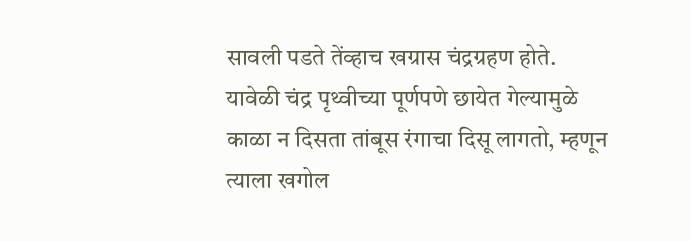सावली पडते तेंव्हाच खग्रास चंद्रग्रहण होते. यावेळी चंद्र पृथ्वीच्या पूर्णपणे छायेत गेल्यामुळे काळा न दिसता तांबूस रंगाचा दिसू लागतो, म्हणून त्याला खगोल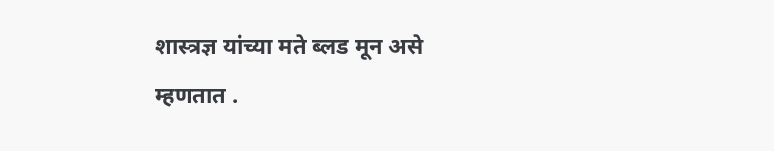शास्त्रज्ञ यांच्या मते ब्लड मून असे म्हणतात .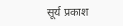सूर्य प्रकाश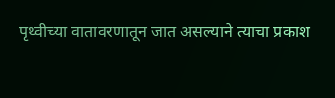पृथ्वीच्या वातावरणातून जात असल्याने त्याचा प्रकाश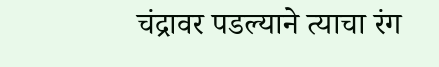चंद्रावर पडल्याने त्याचा रंग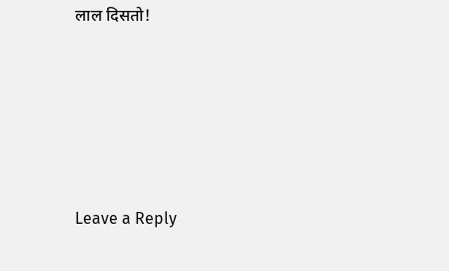लाल दिसतो!






Leave a Reply